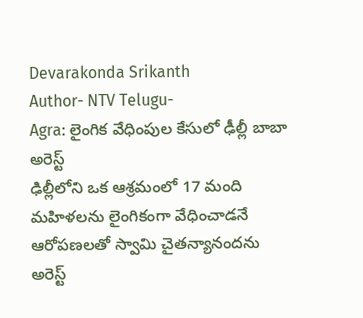Devarakonda Srikanth
Author- NTV Telugu-
Agra: లైంగిక వేధింపుల కేసులో ఢీల్లీ బాబా అరెస్ట్
ఢిల్లీలోని ఒక ఆశ్రమంలో 17 మంది మహిళలను లైంగికంగా వేధించాడనే ఆరోపణలతో స్వామి చైతన్యానందను అరెస్ట్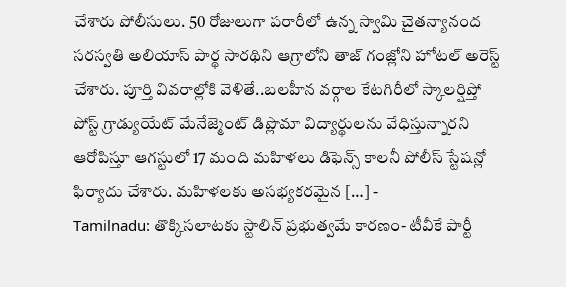చేశారు పోలీసులు. 50 రోజులుగా పరారీలో ఉన్న స్వామి చైతన్యానంద సరస్వతి అలియాస్ పార్థ సారథిని ఆగ్రాలోని తాజ్ గంజ్లోని హోటల్ అరెస్ట్ చేశారు. పూర్తి వివరాల్లోకి వెళితే..బలహీన వర్గాల కేటగిరీలో స్కాలర్షిప్తో పోస్ట్ గ్రాడ్యుయేట్ మేనేజ్మెంట్ డిప్లొమా విద్యార్థులను వేధిస్తున్నారని ఆరోపిస్తూ ఆగస్టులో 17 మంది మహిళలు డిఫెన్స్ కాలనీ పోలీస్ స్టేషన్లో ఫిర్యాదు చేశారు. మహిళలకు అసభ్యకరమైన […] -
Tamilnadu: తొక్కిసలాటకు స్టాలిన్ ప్రభుత్వమే కారణం- టీవీకే పార్టీ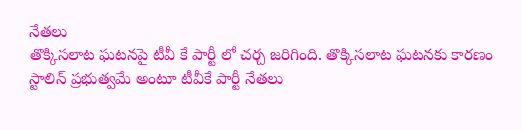నేతలు
తొక్కిసలాట ఘటనపై టీవీ కే పార్టీ లో చర్చ జరిగింది. తొక్కిసలాట ఘటనకు కారణం స్టాలిన్ ప్రభుత్వమే అంటూ టీవీకే పార్టీ నేతలు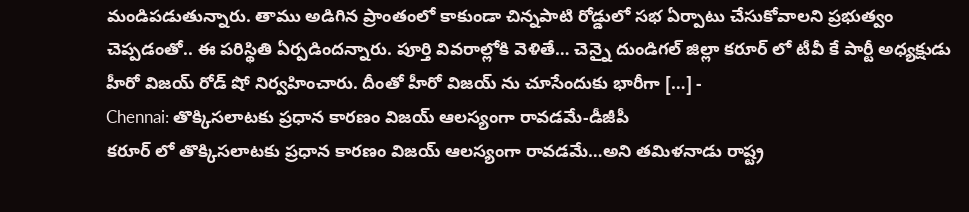మండిపడుతున్నారు. తాము అడిగిన ప్రాంతంలో కాకుండా చిన్నపాటి రోడ్డులో సభ ఏర్పాటు చేసుకోవాలని ప్రభుత్వం చెప్పడంతో.. ఈ పరిస్థితి ఏర్పడిందన్నారు. పూర్తి వివరాల్లోకి వెళితే… చెన్నై దుండిగల్ జిల్లా కరూర్ లో టీవీ కే పార్టీ అధ్యక్షుడు హీరో విజయ్ రోడ్ షో నిర్వహించారు. దీంతో హీరో విజయ్ ను చూసేందుకు భారీగా […] -
Chennai: తొక్కిసలాటకు ప్రధాన కారణం విజయ్ ఆలస్యంగా రావడమే-డీజీపీ
కరూర్ లో తొక్కిసలాటకు ప్రధాన కారణం విజయ్ ఆలస్యంగా రావడమే…అని తమిళనాడు రాష్ట్ర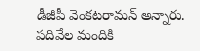డీజీపీ వెంకటరామన్ అన్నారు. పదివేల మందికి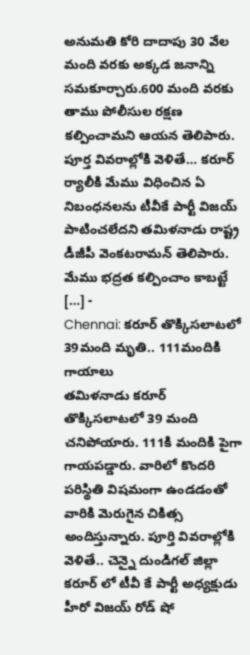అనుమతి కోరి దాదాపు 30 వేల మంది వరకు అక్కడ జనాన్ని సమకూర్చారు.600 మంది వరకు తాము పోలీసుల రక్షణ కల్పించామని ఆయన తెలిపారు. పూర్త వివరాల్లోకి వెళితే… కరూర్ ర్యాలీకి మేము విధించిన ఏ నిబంధనలను టీవీకే పార్టీ విజయ్ పాటించలేదని తమిళనాడు రాష్ట్ర డీజీపీ వెంకటరామన్ తెలిపారు. మేము భద్రత కల్పించాం కాబట్టే […] -
Chennai: కరూర్ తొక్కిసలాటలో 39మంది మృతి.. 111మందికి గాయాలు
తమిళనాడు కరూర్ తొక్కిసలాటలో 39 మంది చనిపోయారు. 111కి మందికి పైగా గాయపడ్డారు. వారిలో కొందరి పరిస్థితి విషమంగా ఉండడంతో వారికి మెరుగైన చికిత్స అందిస్తున్నారు. పూర్తి వివరాల్లోకి వెళితే.. చెన్నై దుండిగల్ జిల్లా కరూర్ లో టీవీ కే పార్టీ అధ్యక్షుడు హీరో విజయ్ రోడ్ షో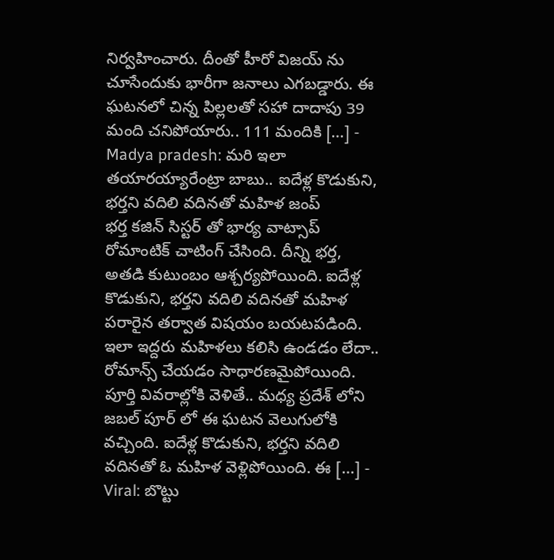నిర్వహించారు. దీంతో హీరో విజయ్ ను చూసేందుకు భారీగా జనాలు ఎగబడ్డారు. ఈ ఘటనలో చిన్న పిల్లలతో సహా దాదాపు 39 మంది చనిపోయారు.. 111 మందికి […] -
Madya pradesh: మరి ఇలా తయారయ్యారేంట్రా బాబు.. ఐదేళ్ల కొడుకుని, భర్తని వదిలి వదినతో మహిళ జంప్
భర్త కజిన్ సిస్టర్ తో భార్య వాట్సాప్ రోమాంటిక్ చాటింగ్ చేసింది. దీన్ని భర్త, అతడి కుటుంబం ఆశ్చర్యపోయింది. ఐదేళ్ల కొడుకుని, భర్తని వదిలి వదినతో మహిళ పరారైన తర్వాత విషయం బయటపడింది. ఇలా ఇద్దరు మహిళలు కలిసి ఉండడం లేదా.. రోమాన్స్ చేయడం సాధారణమైపోయింది. పూర్తి వివరాల్లోకి వెళితే.. మధ్య ప్రదేశ్ లోని జబల్ పూర్ లో ఈ ఘటన వెలుగులోకి వచ్చింది. ఐదేళ్ల కొడుకుని, భర్తని వదిలి వదినతో ఓ మహిళ వెళ్లిపోయింది. ఈ […] -
Viral: బొట్టు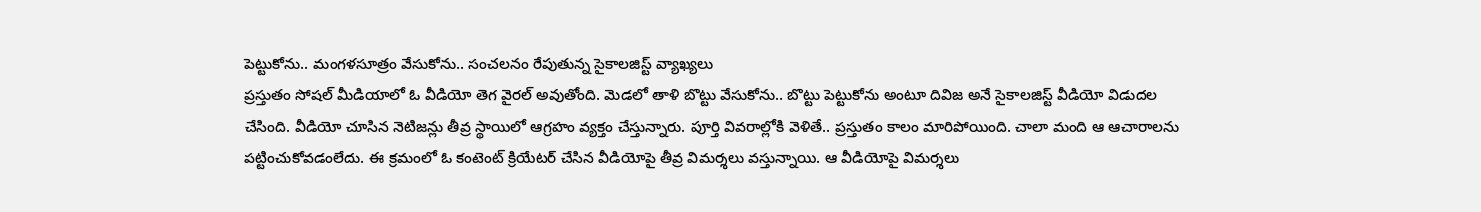పెట్టుకోను.. మంగళసూత్రం వేసుకోను.. సంచలనం రేపుతున్న సైకాలజిస్ట్ వ్యాఖ్యలు
ప్రస్తుతం సోషల్ మీడియాలో ఓ వీడియో తెగ వైరల్ అవుతోంది. మెడలో తాళి బొట్టు వేసుకోను.. బొట్టు పెట్టుకోను అంటూ దివిజ అనే సైకాలజిస్ట్ వీడియో విడుదల చేసింది. వీడియో చూసిన నెటిజన్లు తీవ్ర స్థాయిలో ఆగ్రహం వ్యక్తం చేస్తున్నారు. పూర్తి వివరాల్లోకి వెళితే.. ప్రస్తుతం కాలం మారిపోయింది. చాలా మంది ఆ ఆచారాలను పట్టించుకోవడంలేదు. ఈ క్రమంలో ఓ కంటెంట్ క్రియేటర్ చేసిన వీడియోపై తీవ్ర విమర్శలు వస్తున్నాయి. ఆ వీడియోపై విమర్శలు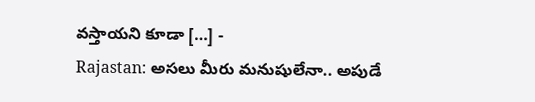వస్తాయని కూడా […] -
Rajastan: అసలు మీరు మనుషులేనా.. అపుడే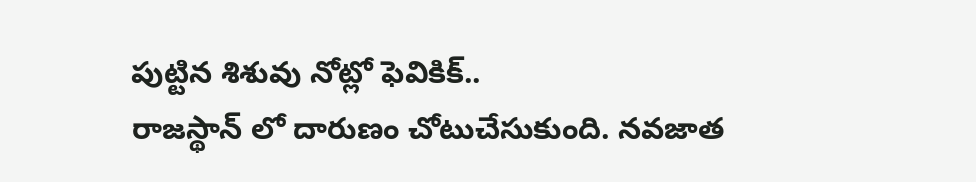పుట్టిన శిశువు నోట్లో ఫెవికిక్..
రాజస్థాన్ లో దారుణం చోటుచేసుకుంది. నవజాత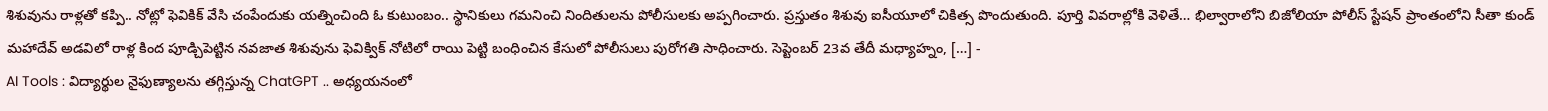శిశువును రాళ్లతో కప్పి.. నోట్లో ఫెవికిక్ వేసి చంపేందుకు యత్నించింది ఓ కుటుంబం.. స్థానికులు గమనించి నిందితులను పోలీసులకు అప్పగించారు. ప్రస్తుతం శిశువు ఐసీయూలో చికిత్స పొందుతుంది. పూర్తి వివరాల్లోకి వెళితే… భిల్వారాలోని బిజోలియా పోలీస్ స్టేషన్ ప్రాంతంలోని సీతా కుండ్ మహాదేవ్ అడవిలో రాళ్ల కింద పూడ్చిపెట్టిన నవజాత శిశువును ఫెవిక్విక్ నోటిలో రాయి పెట్టి బంధించిన కేసులో పోలీసులు పురోగతి సాధించారు. సెప్టెంబర్ 23వ తేదీ మధ్యాహ్నం, […] -
AI Tools : విద్యార్థుల నైఫుణ్యాలను తగ్గిస్తున్న ChatGPT .. అధ్యయనంలో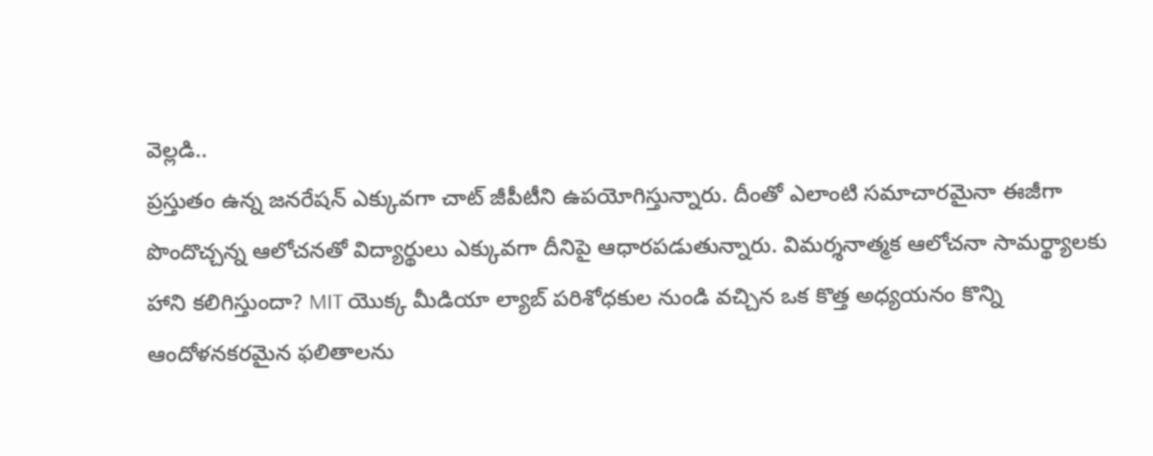వెల్లడి..
ప్రస్తుతం ఉన్న జనరేషన్ ఎక్కువగా చాట్ జీపీటీని ఉపయోగిస్తున్నారు. దీంతో ఎలాంటి సమాచారమైనా ఈజీగా పొందొచ్చన్న ఆలోచనతో విద్యార్థులు ఎక్కువగా దీనిపై ఆధారపడుతున్నారు. విమర్శనాత్మక ఆలోచనా సామర్థ్యాలకు హాని కలిగిస్తుందా? MIT యొక్క మీడియా ల్యాబ్ పరిశోధకుల నుండి వచ్చిన ఒక కొత్త అధ్యయనం కొన్ని ఆందోళనకరమైన ఫలితాలను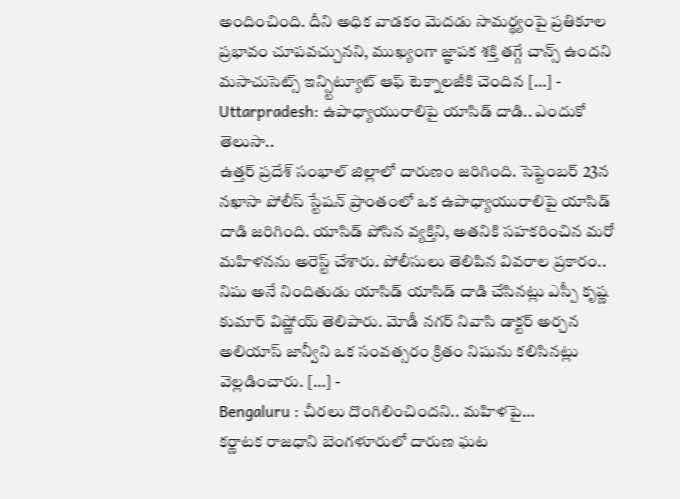అందించింది. దీని అధిక వాడకం మెదడు సామర్థ్యంపై ప్రతికూల ప్రభావం చూపవచ్చునని, ముఖ్యంగా జ్ఞాపక శక్తి తగ్గే చాన్స్ ఉందని మసాచుసెట్స్ ఇన్స్టిట్యూట్ ఆఫ్ టెక్నాలజీకి చెందిన […] -
Uttarpradesh: ఉపాధ్యాయురాలిపై యాసిడ్ దాడి.. ఎందుకో తెలుసా..
ఉత్తర్ ప్రదేశ్ సంభాల్ జిల్లాలో దారుణం జరిగింది. సెప్టెంబర్ 23న నఖాసా పోలీస్ స్టేషన్ ప్రాంతంలో ఒక ఉపాధ్యాయురాలిపై యాసిడ్ దాడి జరిగింది. యాసిడ్ పోసిన వ్యక్తిని, అతనికి సహకరించిన మరో మహిళనను అరెస్ట్ చేశారు. పోలీసులు తెలిపిన వివరాల ప్రకారం.. నిషు అనే నిందితుడు యాసిడ్ యాసిడ్ దాడి చేసినట్లు ఎస్పీ కృష్ణ కుమార్ విష్ణోయ్ తెలిపారు. మోడీ నగర్ నివాసి డాక్టర్ అర్చన అలియాస్ జాన్వీని ఒక సంవత్సరం క్రితం నిషును కలిసినట్లు వెల్లడించారు. […] -
Bengaluru : చీరలు దొంగిలించిందని.. మహిళపై…
కర్ణాటక రాజధాని బెంగళూరులో దారుణ ఘట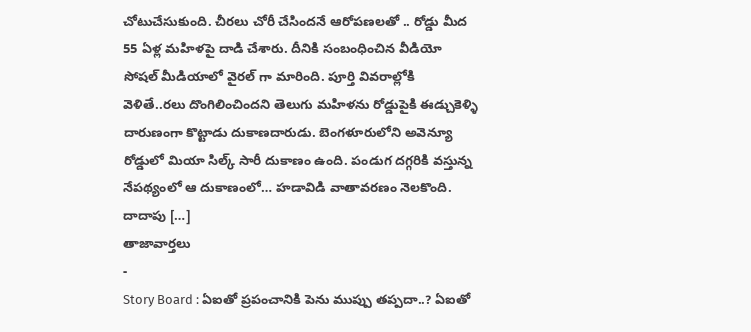చోటుచేసుకుంది. చీరలు చోరీ చేసిందనే ఆరోపణలతో .. రోడ్డు మీద 55 ఏళ్ల మహిళపై దాడి చేశారు. దీనికి సంబంధించిన వీడియో సోషల్ మీడియాలో వైరల్ గా మారింది. పూర్తి వివరాల్లోకి వెళితే..రలు దొంగిలించిందని తెలుగు మహిళను రోడ్డుపైకి ఈడ్చుకెళ్ళి దారుణంగా కొట్టాడు దుకాణదారుడు. బెంగళూరులోని అవెన్యూ రోడ్డులో మియా సిల్క్ సారీ దుకాణం ఉంది. పండుగ దగ్గరికి వస్తున్న నేపథ్యంలో ఆ దుకాణంలో… హడావిడి వాతావరణం నెలకొంది. దాదాపు […]
తాజావార్తలు
-
Story Board : ఏఐతో ప్రపంచానికి పెను ముప్పు తప్పదా..? ఏఐతో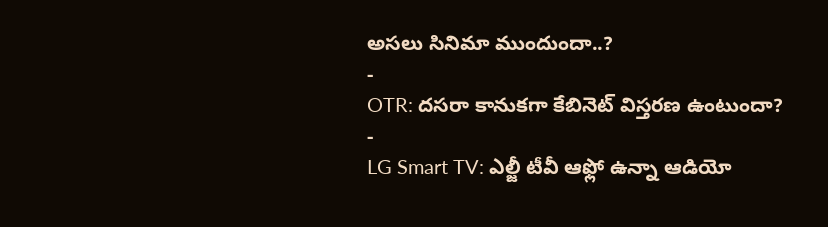అసలు సినిమా ముందుందా..?
-
OTR: దసరా కానుకగా కేబినెట్ విస్తరణ ఉంటుందా?
-
LG Smart TV: ఎల్జీ టీవీ ఆఫ్లో ఉన్నా ఆడియో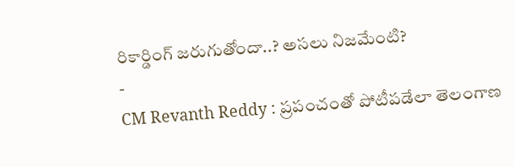రికార్డింగ్ జరుగుతోందా..? అసలు నిజమేంటి?
-
CM Revanth Reddy : ప్రపంచంతో పోటీపడేలా తెలంగాణ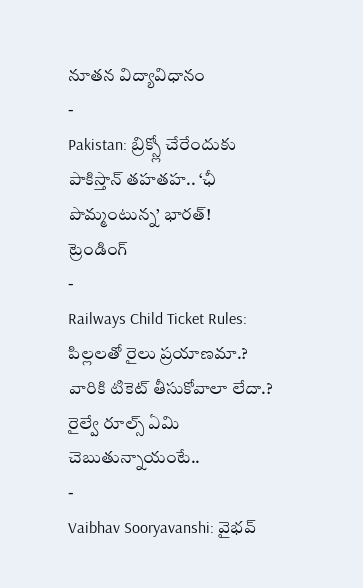నూతన విద్యావిధానం
-
Pakistan: బ్రిక్స్లో చేరేందుకు పాకిస్తాన్ తహతహ.. ‘ఛీ పొమ్మంటున్న’ భారత్!
ట్రెండింగ్
-
Railways Child Ticket Rules: పిల్లలతో రైలు ప్రయాణమా.? వారికి టికెట్ తీసుకోవాలా లేదా.? రైల్వే రూల్స్ ఏమి చెబుతున్నాయంటే..
-
Vaibhav Sooryavanshi: వైభవ్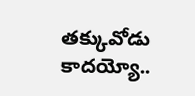తక్కువోడు కాదయ్యో..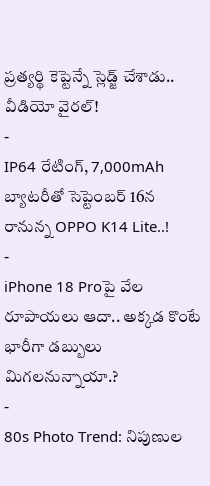ప్రత్యర్థి కెప్టెన్నే స్లెడ్జ్ చేశాడు.. వీడియో వైరల్!
-
IP64 రేటింగ్, 7,000mAh బ్యాటరీతో సెప్టెంబర్ 16న రానున్న OPPO K14 Lite..!
-
iPhone 18 Proపై వేల రూపాయలు ఆదా.. అక్కడ కొంటే భారీగా డబ్బులు మిగలనున్నాయా.?
-
80s Photo Trend: నిపుణుల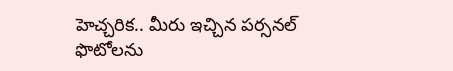హెచ్చరిక.. మీరు ఇచ్చిన పర్సనల్ ఫొటోలను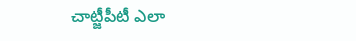చాట్జీపీటీ ఎలా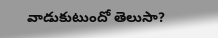వాడుకుటుందో తెలుసా?